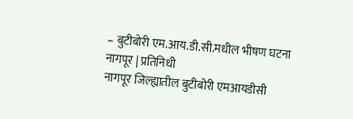– बुटीबोरी एम.आय.डी.सी.मधील भीषण घटना
नागपूर | प्रतिनिधी
नागपूर जिल्ह्यातील बुटीबोरी एमआयडीसी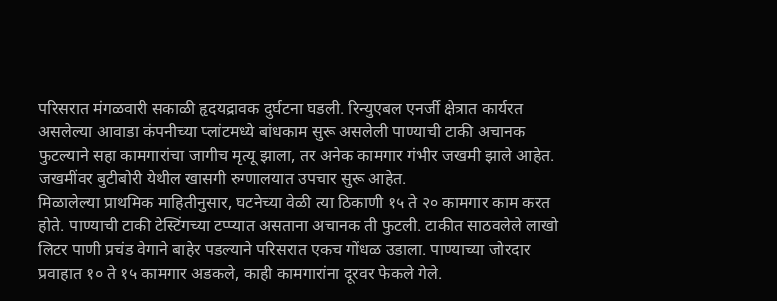परिसरात मंगळवारी सकाळी हृदयद्रावक दुर्घटना घडली. रिन्युएबल एनर्जी क्षेत्रात कार्यरत असलेल्या आवाडा कंपनीच्या प्लांटमध्ये बांधकाम सुरू असलेली पाण्याची टाकी अचानक फुटल्याने सहा कामगारांचा जागीच मृत्यू झाला, तर अनेक कामगार गंभीर जखमी झाले आहेत. जखमींवर बुटीबोरी येथील खासगी रुग्णालयात उपचार सुरू आहेत.
मिळालेल्या प्राथमिक माहितीनुसार, घटनेच्या वेळी त्या ठिकाणी १५ ते २० कामगार काम करत होते. पाण्याची टाकी टेस्टिंगच्या टप्प्यात असताना अचानक ती फुटली. टाकीत साठवलेले लाखो लिटर पाणी प्रचंड वेगाने बाहेर पडल्याने परिसरात एकच गोंधळ उडाला. पाण्याच्या जोरदार प्रवाहात १० ते १५ कामगार अडकले, काही कामगारांना दूरवर फेकले गेले.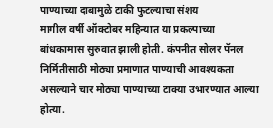पाण्याच्या दाबामुळे टाकी फुटल्याचा संशय
मागील वर्षी ऑक्टोबर महिन्यात या प्रकल्पाच्या बांधकामास सुरुवात झाली होती. कंपनीत सोलर पॅनल निर्मितीसाठी मोठ्या प्रमाणात पाण्याची आवश्यकता असल्याने चार मोठ्या पाण्याच्या टाक्या उभारण्यात आल्या होत्या.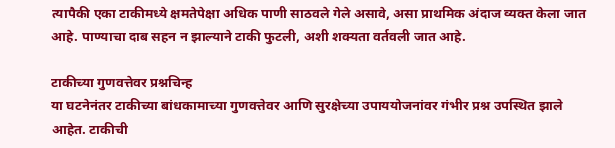त्यापैकी एका टाकीमध्ये क्षमतेपेक्षा अधिक पाणी साठवले गेले असावे, असा प्राथमिक अंदाज व्यक्त केला जात आहे. पाण्याचा दाब सहन न झाल्याने टाकी फुटली, अशी शक्यता वर्तवली जात आहे.

टाकीच्या गुणवत्तेवर प्रश्नचिन्ह
या घटनेनंतर टाकीच्या बांधकामाच्या गुणवत्तेवर आणि सुरक्षेच्या उपाययोजनांवर गंभीर प्रश्न उपस्थित झाले आहेत. टाकीची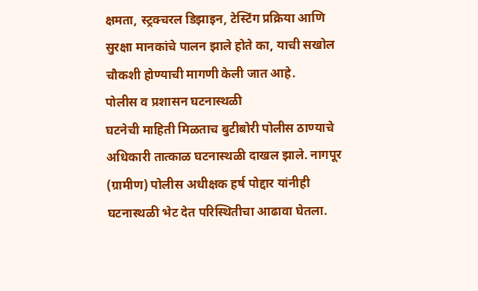क्षमता, स्ट्रक्चरल डिझाइन, टेस्टिंग प्रक्रिया आणि सुरक्षा मानकांचे पालन झाले होते का, याची सखोल चौकशी होण्याची मागणी केली जात आहे.
पोलीस व प्रशासन घटनास्थळी
घटनेची माहिती मिळताच बुटीबोरी पोलीस ठाण्याचे अधिकारी तात्काळ घटनास्थळी दाखल झाले. नागपूर (ग्रामीण) पोलीस अधीक्षक हर्ष पोद्दार यांनीही घटनास्थळी भेट देत परिस्थितीचा आढावा घेतला.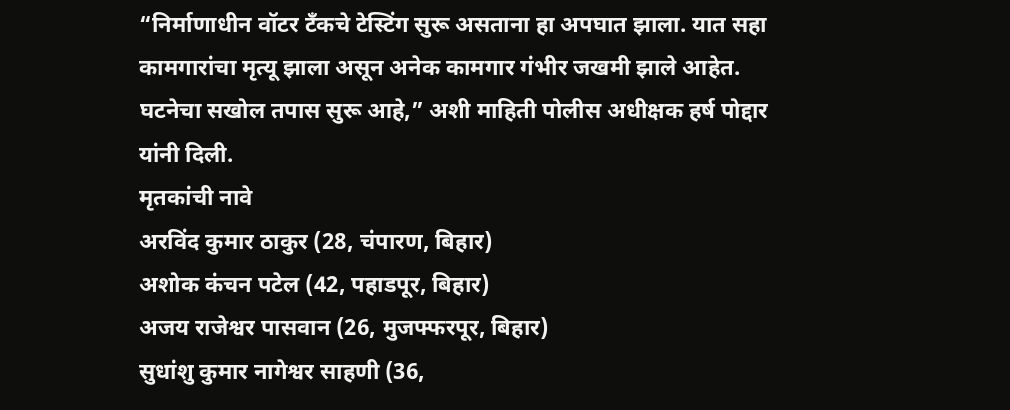“निर्माणाधीन वॉटर टँकचे टेस्टिंग सुरू असताना हा अपघात झाला. यात सहा कामगारांचा मृत्यू झाला असून अनेक कामगार गंभीर जखमी झाले आहेत. घटनेचा सखोल तपास सुरू आहे,” अशी माहिती पोलीस अधीक्षक हर्ष पोद्दार यांनी दिली.
मृतकांची नावे
अरविंद कुमार ठाकुर (28, चंपारण, बिहार)
अशोक कंचन पटेल (42, पहाडपूर, बिहार)
अजय राजेश्वर पासवान (26, मुजफ्फरपूर, बिहार)
सुधांशु कुमार नागेश्वर साहणी (36,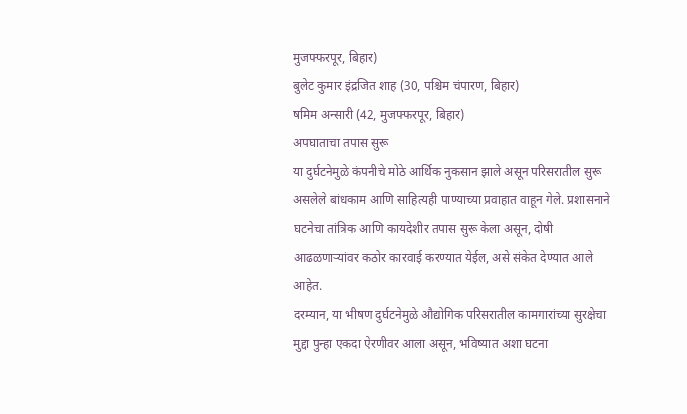मुजफ्फरपूर, बिहार)
बुलेट कुमार इंद्रजित शाह (30, पश्चिम चंपारण, बिहार)
षमिम अन्सारी (42, मुजफ्फरपूर, बिहार)
अपघाताचा तपास सुरू
या दुर्घटनेमुळे कंपनीचे मोठे आर्थिक नुकसान झाले असून परिसरातील सुरू असलेले बांधकाम आणि साहित्यही पाण्याच्या प्रवाहात वाहून गेले. प्रशासनाने घटनेचा तांत्रिक आणि कायदेशीर तपास सुरू केला असून, दोषी आढळणाऱ्यांवर कठोर कारवाई करण्यात येईल, असे संकेत देण्यात आले आहेत.
दरम्यान, या भीषण दुर्घटनेमुळे औद्योगिक परिसरातील कामगारांच्या सुरक्षेचा मुद्दा पुन्हा एकदा ऐरणीवर आला असून, भविष्यात अशा घटना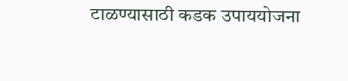टाळण्यासाठी कडक उपाययोजना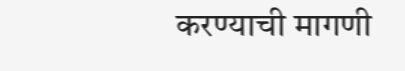करण्याची मागणी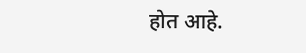होत आहे.